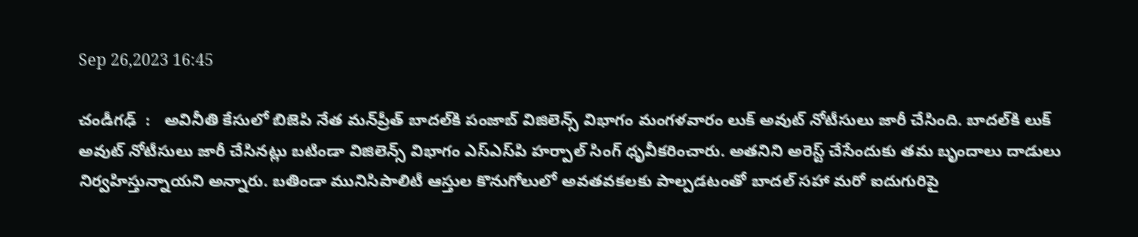Sep 26,2023 16:45

చండీగఢ్‌  :   అవినీతి కేసులో బిజెపి నేత మన్‌ప్రీత్‌ బాదల్‌కి పంజాబ్‌ విజిలెన్స్‌ విభాగం మంగళవారం లుక్‌ అవుట్‌ నోటీసులు జారీ చేసింది. బాదల్‌కి లుక్‌ అవుట్‌ నోటీసులు జారీ చేసినట్లు బటిండా విజిలెన్స్‌ విభాగం ఎస్‌ఎస్‌పి హర్పాల్‌ సింగ్‌ ధృవీకరించారు. అతనిని అరెస్ట్‌ చేసేందుకు తమ బృందాలు దాడులు నిర్వహిస్తున్నాయని అన్నారు. బతిండా మునిసిపాలిటీ ఆస్తుల కొనుగోలులో అవతవకలకు పాల్పడటంతో బాదల్‌ సహా మరో ఐదుగురిపై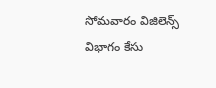సోమవారం విజిలెన్స్‌ విభాగం కేసు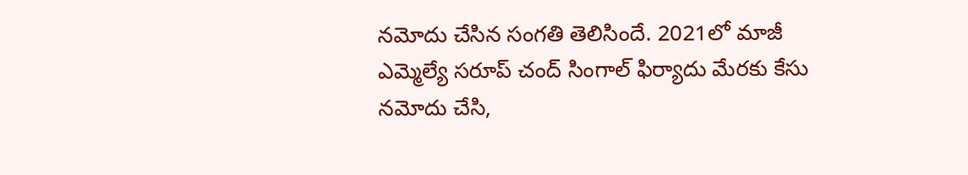నమోదు చేసిన సంగతి తెలిసిందే. 2021లో మాజీ ఎమ్మెల్యే సరూప్‌ చంద్‌ సింగాల్‌ ఫిర్యాదు మేరకు కేసు నమోదు చేసి,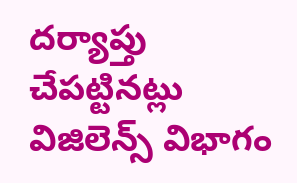దర్యాప్తు చేపట్టినట్లు విజిలెన్స్‌ విభాగం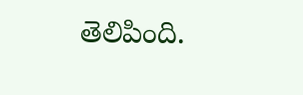తెలిపింది.